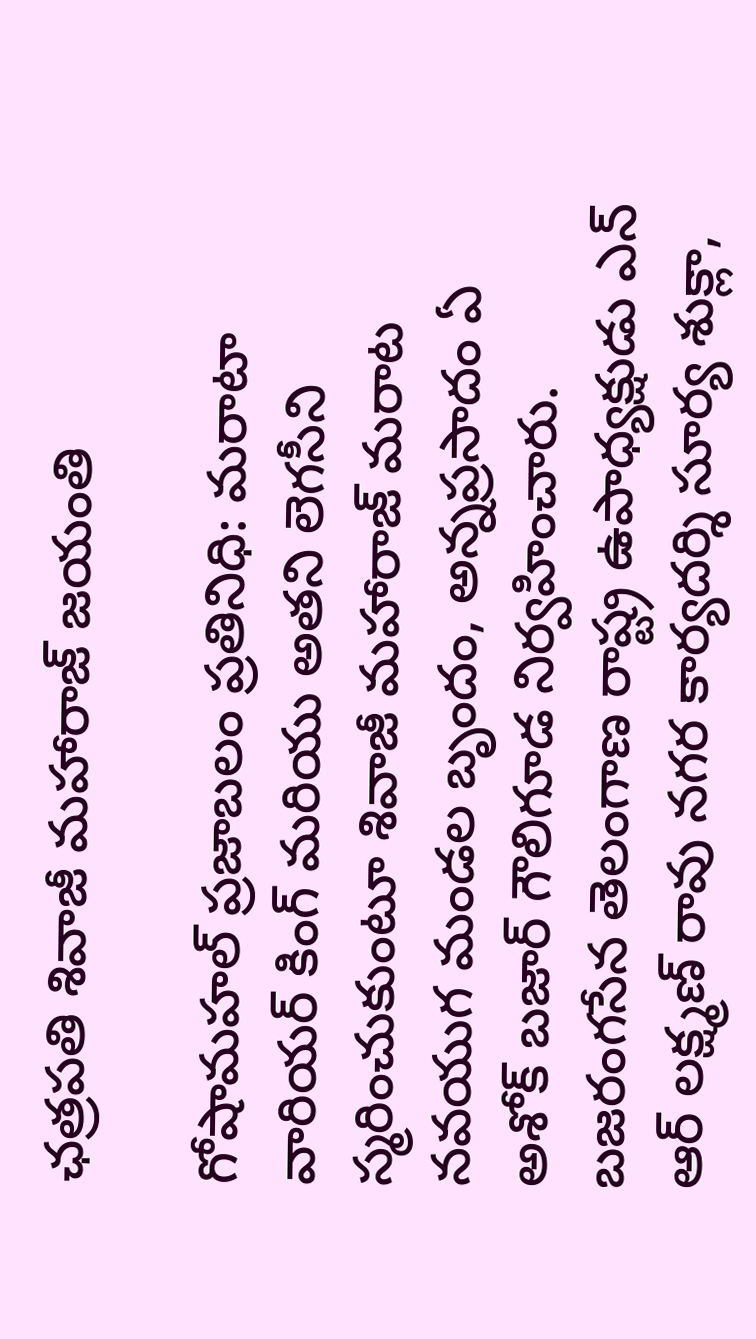ఛత్రపతి శివాజీ మహారాజ్‌ జయంతి

గోషామహల్‌ ప్రజాబలం ప్రతినిధి: మరాటా వారియర్‌ కింగ్‌ మరియు అతని లెగసీని స్మరించుకుంటూ శివాజీ మహారాజ్‌ మరాట నవయుగ మండల బృందం, అన్నప్రసాదం ఏ అశోక్‌ బజార్‌ గౌలిగూడ నిర్వహించారు. బజరంగసేన తెలంగాణ రాష్ట్ర ఉపాధ్యక్షుడు ఎన్‌ ఆర్‌ లక్ష్మణ్‌ రావు నగర కార్యదర్శి సూర్య శుక్లా,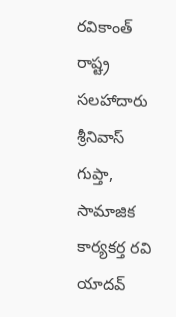రవికాంత్‌ రాష్ట్ర సలహాదారు శ్రీనివాస్‌ గుప్తా, సామాజిక కార్యకర్త రవి యాదవ్‌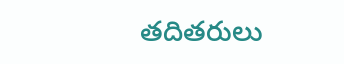తదితరులు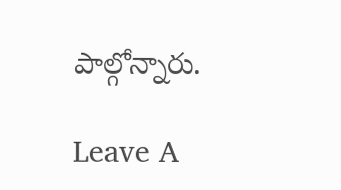పాల్గోన్నారు.

Leave A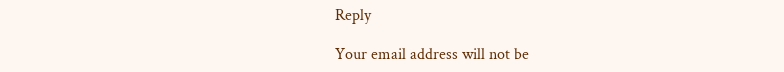Reply

Your email address will not be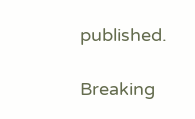published.

Breaking